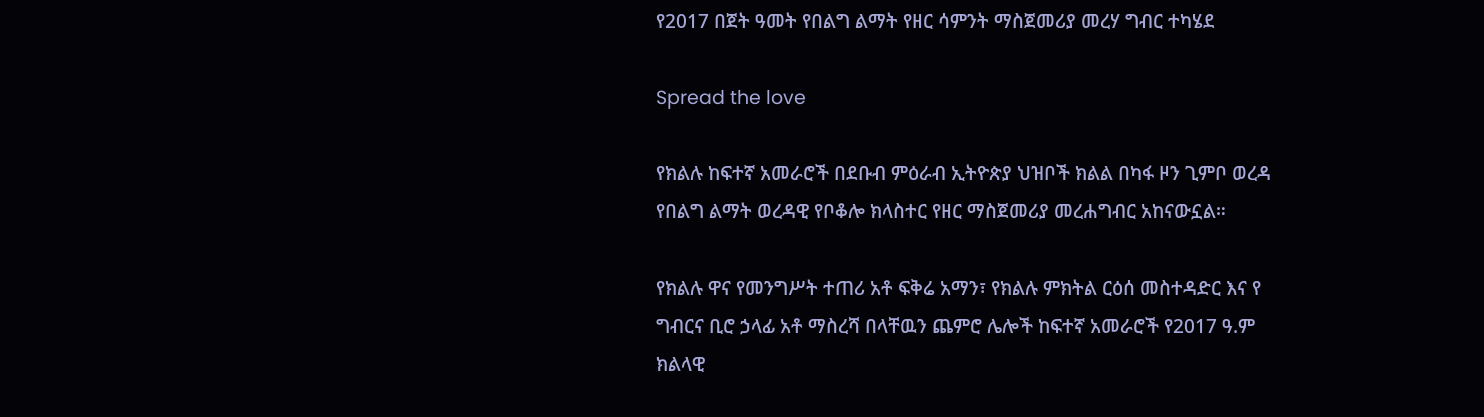የ2017 በጀት ዓመት የበልግ ልማት የዘር ሳምንት ማስጀመሪያ መረሃ ግብር ተካሄደ

Spread the love

የክልሉ ከፍተኛ አመራሮች በደቡብ ምዕራብ ኢትዮጵያ ህዝቦች ክልል በካፋ ዞን ጊምቦ ወረዳ የበልግ ልማት ወረዳዊ የቦቆሎ ክላስተር የዘር ማስጀመሪያ መረሐግብር አከናውኗል።

የክልሉ ዋና የመንግሥት ተጠሪ አቶ ፍቅሬ አማን፣ የክልሉ ምክትል ርዕሰ መስተዳድር እና የ ግብርና ቢሮ ኃላፊ አቶ ማስረሻ በላቸዉን ጨምሮ ሌሎች ከፍተኛ አመራሮች የ2017 ዓ.ም ክልላዊ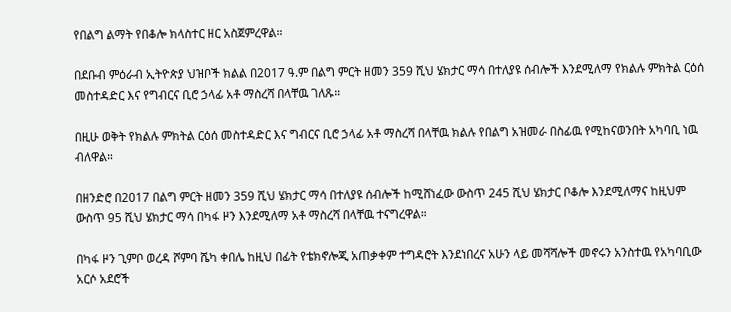የበልግ ልማት የበቆሎ ክላስተር ዘር አስጀምረዋል።

በደቡብ ምዕራብ ኢትዮጵያ ህዝቦች ክልል በ2017 ዓ.ም በልግ ምርት ዘመን 359 ሺህ ሄክታር ማሳ በተለያዩ ሰብሎች እንደሚለማ የክልሉ ምክትል ርዕሰ መስተዳድር እና የግብርና ቢሮ ኃላፊ አቶ ማስረሻ በላቸዉ ገለጹ።

በዚሁ ወቅት የክልሉ ምክትል ርዕሰ መስተዳድር እና ግብርና ቢሮ ኃላፊ አቶ ማስረሻ በላቸዉ ክልሉ የበልግ አዝመራ በስፊዉ የሚከናወንበት አካባቢ ነዉ ብለዋል።

በዘንድሮ በ2017 በልግ ምርት ዘመን 359 ሺህ ሄክታር ማሳ በተለያዩ ሰብሎች ከሚሸነፈው ውስጥ 245 ሺህ ሄክታር ቦቆሎ እንደሚለማና ከዚህም ውስጥ 95 ሺህ ሄክታር ማሳ በካፋ ዞን እንደሚለማ አቶ ማስረሻ በላቸዉ ተናግረዋል።

በካፋ ዞን ጊምቦ ወረዳ ሾምባ ሼካ ቀበሌ ከዚህ በፊት የቴክኖሎጂ አጠቃቀም ተግዳሮት እንደነበረና አሁን ላይ መሻሻሎች መኖሩን አንስተዉ የአካባቢው አርሶ አደሮች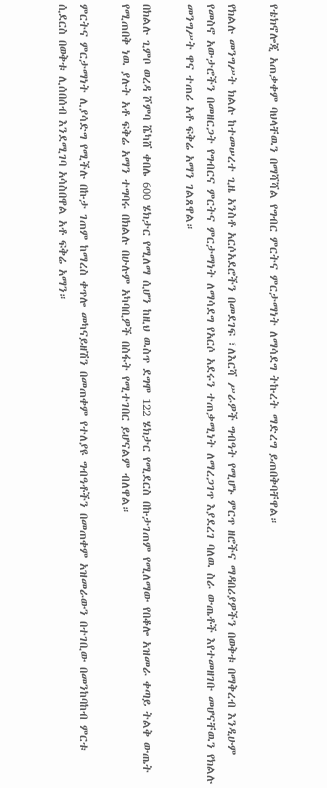የቴክኖሎጂ አጠቃቀም ባህላቸዉን በማሻሻል የግብር ምርትና ምርታማነት ለማሳደግ ትኩረት ማድረግ ይጠበቅባቸዋል።

የክልሉ መንግሥት ክልሉ ከተመሠረተ ጊዜ አንስቶ አርሶአደሮችን በመደገፍ ፣ለእርሻ ሥራዎች ግብዓት የሚሆኑ ምርጥ ዘሮችና ማዳበሪያዎችን በወቅቱ በማቅረብ እንዲሁም የመስኖ አውታሮችን በመዘርጋት የግብርና ምርትና ምርታማነት ለማሳደግ የአርሶ አደሩን ተጠቃሚነት ለማረጋገጥ እያደረገ ባለዉ ስራ ውጤቶች እየተመዘገቡ መሆናቸዉን የክልሉ መንግሥት ዋና ተጠሪ አቶ ፍቅሬ አማን ገልጸዋል።

በክልሉ ጊምቦ ወረዳ ሾምባ ሼካሸ ቀበሌ 600 ሄክታር የሚለማ ሲሆን ከዚህ ዉስጥ ደግሞ 122 ሄክታር የሚደርስ በኩታገጠም የሚለማው የበቆሎ አዝመራ ቀጣይ ትልቅ ውጤት የሚጠበቅ ነዉ ያሉት አቶ ፍቅሬ አማን ተግባሩ በክልሉ በሁሉም አካባቢዎች በስፋት የሚተገበር ይሆናልም ብለዋል።

ምርትና ምርታማነት ሊያሳድግ የሚችሉ በኩታ ገጠም ከማረስ ቀጥሎ መካናይዘሽን በመጠቀም የተለያዩ ግብዓቶችን በመጠቀም አዝመራውን በተገቢው በመንከባከብ ምርቱ ሲደርስ በወቅቱ ሊሰበሰብ እንደሚገባ አሳስበዋል አቶ ፍቅሬ አማን።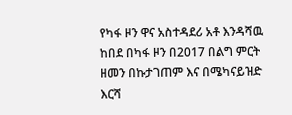የካፋ ዞን ዋና አስተዳደሪ አቶ እንዳሻዉ ከበደ በካፋ ዞን በ2017 በልግ ምርት ዘመን በኩታገጠም እና በሜካናይዝድ እርሻ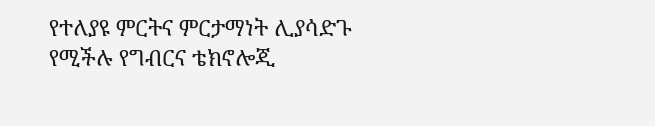የተለያዩ ምርትና ምርታማነት ሊያሳድጉ የሚችሉ የግብርና ቴክኖሎጂ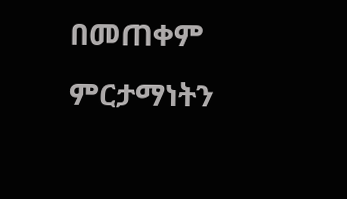በመጠቀም ምርታማነትን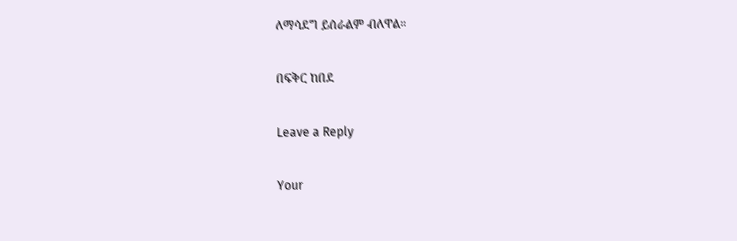ለማሳደግ ይሰራልም ብለዋል።

በፍቅር ከበደ

Leave a Reply

Your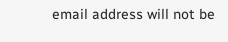email address will not be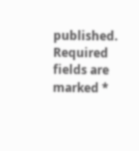published. Required fields are marked *